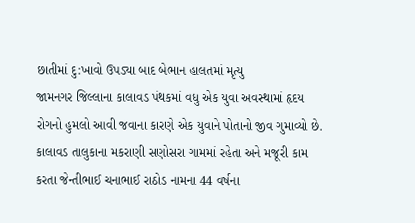છાતીમાં દુ:ખાવો ઉપડ્યા બાદ બેભાન હાલતમાં મૃત્યુ
જામનગર જિલ્લાના કાલાવડ પંથકમાં વધુ એક યુવા અવસ્થામાં હૃદય રોગનો હુમલો આવી જવાના કારણે એક યુવાને પોતાનો જીવ ગુમાવ્યો છે. કાલાવડ તાલુકાના મકરાણી સણોસરા ગામમાં રહેતા અને મજૂરી કામ કરતા જેન્તીભાઈ ચનાભાઈ રાઠોડ નામના 44 વર્ષના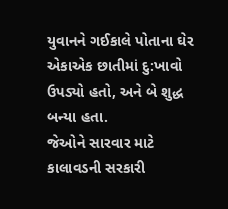યુવાનને ગઈકાલે પોતાના ઘેર એકાએક છાતીમાં દુ:ખાવો ઉપડ્યો હતો, અને બે શુદ્ધ બન્યા હતા.
જેઓને સારવાર માટે કાલાવડની સરકારી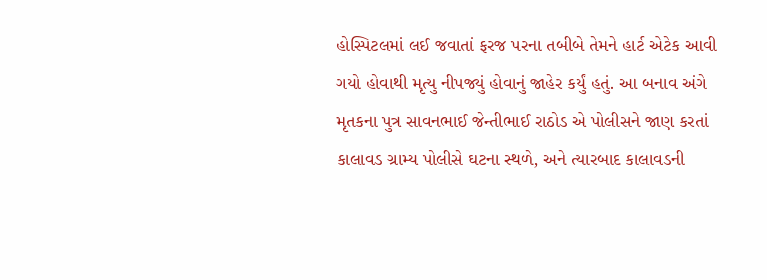હોસ્પિટલમાં લઈ જવાતાં ફરજ પરના તબીબે તેમને હાર્ટ એટેક આવી ગયો હોવાથી મૃત્યુ નીપજ્યું હોવાનું જાહેર કર્યું હતું. આ બનાવ અંગે મૃતકના પુત્ર સાવનભાઈ જેન્તીભાઈ રાઠોડ એ પોલીસને જાણ કરતાં કાલાવડ ગ્રામ્ય પોલીસે ઘટના સ્થળે, અને ત્યારબાદ કાલાવડની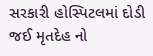સરકારી હોસ્પિટલમાં દોડી જઈ મૃતદેહ નો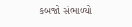કબજો સંભાળ્યો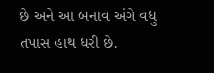છે અને આ બનાવ અંગે વધુ તપાસ હાથ ધરી છે.